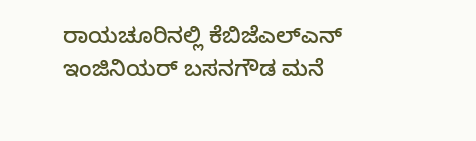ರಾಯಚೂರಿನಲ್ಲಿ ಕೆಬಿಜೆಎಲ್‌ಎನ್‌ ಇಂಜಿನಿಯರ್‌ ಬಸನಗೌಡ ಮನೆ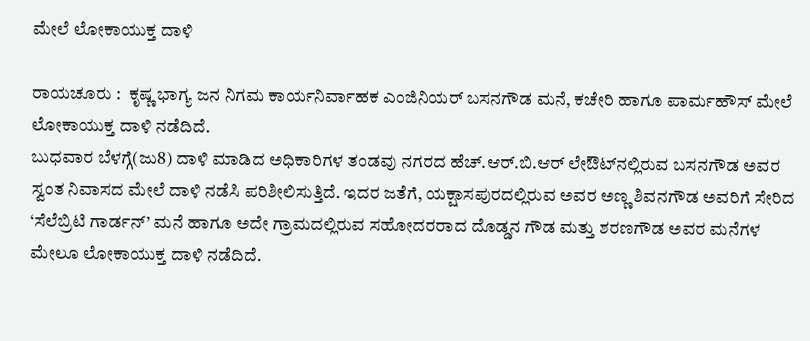ಮೇಲೆ ಲೋಕಾಯುಕ್ತ ದಾಳಿ

ರಾಯಚೂರು :  ಕೃಷ್ಣ ಭಾಗ್ಯ ಜನ ನಿಗಮ ಕಾರ್ಯನಿರ್ವಾಹಕ ಎಂಜಿನಿಯರ್‌ ಬಸನಗೌಡ ಮನೆ, ಕಚೇರಿ ಹಾಗೂ ಪಾರ್ಮಹೌಸ್‌ ಮೇಲೆ ಲೋಕಾಯುಕ್ತ ದಾಳಿ ನಡೆದಿದೆ.
ಬುಧವಾರ ಬೆಳಗ್ಗೆ(ಜು8) ದಾಳಿ ಮಾಡಿದ ಅಧಿಕಾರಿಗಳ ತಂಡವು ನಗರದ ಹೆಚ್.ಆರ್.ಬಿ.ಆರ್ ಲೇಔಟ್‌ನಲ್ಲಿರುವ ಬಸನಗೌಡ ಅವರ ಸ್ವಂತ ನಿವಾಸದ ಮೇಲೆ ದಾಳಿ ನಡೆಸಿ ಪರಿಶೀಲಿಸುತ್ತಿದೆ. ಇದರ ಜತೆಗೆ, ಯಕ್ಷಾಸಪುರದಲ್ಲಿರುವ ಅವರ ಅಣ್ಣ ಶಿವನಗೌಡ ಅವರಿಗೆ ಸೇರಿದ ‘ಸೆಲೆಬ್ರಿಟಿ ಗಾರ್ಡನ್’ ಮನೆ ಹಾಗೂ ಅದೇ ಗ್ರಾಮದಲ್ಲಿರುವ ಸಹೋದರರಾದ ದೊಡ್ಡನ ಗೌಡ ಮತ್ತು ಶರಣಗೌಡ ಅವರ ಮನೆಗಳ ಮೇಲೂ ಲೋಕಾಯುಕ್ತ ದಾಳಿ ನಡೆದಿದೆ.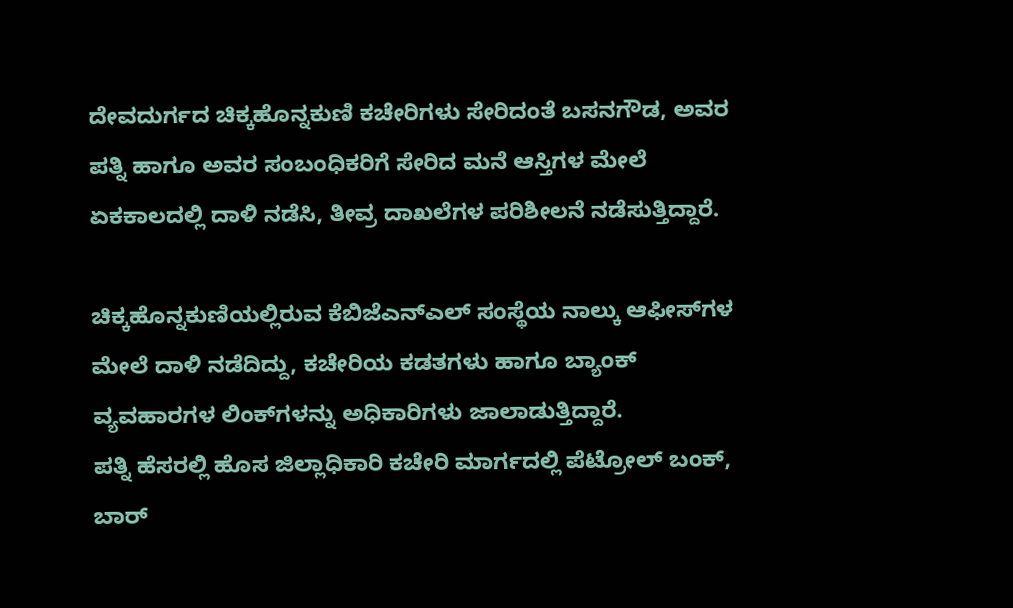ದೇವದುರ್ಗದ ಚಿಕ್ಕಹೊನ್ನಕುಣಿ ಕಚೇರಿಗಳು ಸೇರಿದಂತೆ ಬಸನಗೌಡ, ಅವರ ಪತ್ನಿ ಹಾಗೂ ಅವರ ಸಂಬಂಧಿಕರಿಗೆ ಸೇರಿದ ಮನೆ ಆಸ್ತಿಗಳ ಮೇಲೆ ಏಕಕಾಲದಲ್ಲಿ ದಾಳಿ ನಡೆಸಿ, ತೀವ್ರ ದಾಖಲೆಗಳ ಪರಿಶೀಲನೆ ನಡೆಸುತ್ತಿದ್ದಾರೆ.

ಚಿಕ್ಕಹೊನ್ನಕುಣಿಯಲ್ಲಿರುವ ಕೆಬಿಜೆಎನ್‌ಎಲ್ ಸಂಸ್ಥೆಯ ನಾಲ್ಕು ಆಫೀಸ್‌ಗಳ ಮೇಲೆ ದಾಳಿ ನಡೆದಿದ್ದು, ಕಚೇರಿಯ ಕಡತಗಳು ಹಾಗೂ ಬ್ಯಾಂಕ್ ವ್ಯವಹಾರಗಳ ಲಿಂಕ್‌ಗಳನ್ನು ಅಧಿಕಾರಿಗಳು ಜಾಲಾಡುತ್ತಿದ್ದಾರೆ.
ಪತ್ನಿ ಹೆಸರಲ್ಲಿ ಹೊಸ ಜಿಲ್ಲಾಧಿಕಾರಿ ಕಚೇರಿ ಮಾರ್ಗದಲ್ಲಿ ಪೆಟ್ರೋಲ್ ಬಂಕ್, ಬಾರ್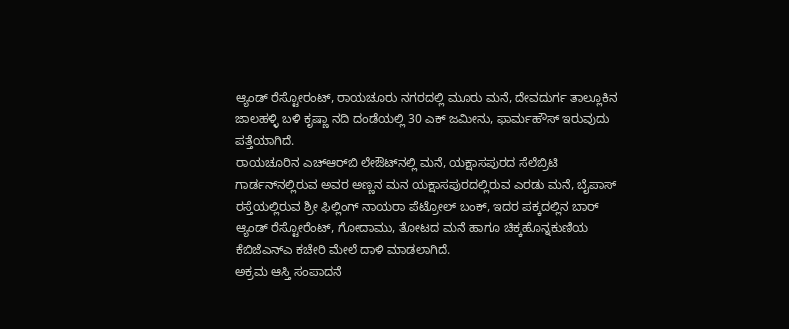ಆ್ಯಂಡ್ ರೆಸ್ಟೋರಂಟ್, ರಾಯಚೂರು ನಗರದಲ್ಲಿ ಮೂರು ಮನೆ, ದೇವದುರ್ಗ ತಾಲ್ಲೂಕಿನ ಜಾಲಹಳ್ಳಿ ಬಳಿ ಕೃಷ್ಣಾ ನದಿ ದಂಡೆಯಲ್ಲಿ 30 ಎಕ್ ಜಮೀನು, ಫಾರ್ಮಹೌಸ್ ಇರುವುದು ಪತ್ತೆಯಾಗಿದೆ.
ರಾಯಚೂರಿನ ಎಚ್‌ಆರ್‌ಬಿ ಲೇಔಟ್‌ನಲ್ಲಿ ಮನೆ, ಯಕ್ಷಾಸಪುರದ ಸೆಲೆಬ್ರಿಟಿ ಗಾರ್ಡನ್‌ನಲ್ಲಿರುವ ಅವರ ಅಣ್ಣನ ಮನ ಯಕ್ಷಾಸಪುರದಲ್ಲಿರುವ ಎರಡು ಮನೆ, ಬೈಪಾಸ್ ರಸ್ತೆಯಲ್ಲಿರುವ ಶ್ರೀ ಫಿಲ್ಲಿಂಗ್ ನಾಯರಾ ಪೆಟ್ರೋಲ್ ಬಂಕ್, ಇದರ ಪಕ್ಕದಲ್ಲಿನ ಬಾ‌ರ್ ಆ್ಯಂಡ್ ರೆಸ್ಟೋರೆಂಟ್, ಗೋದಾಮು, ತೋಟದ ಮನೆ ಹಾಗೂ ಚಿಕ್ಕಹೊನ್ನಕುಣಿಯ ಕೆಬಿಜೆಎನ್ಎ ಕಚೇರಿ ಮೇಲೆ ದಾಳಿ ಮಾಡಲಾಗಿದೆ.
ಅಕ್ರಮ ಆಸ್ತಿ ಸಂಪಾದನೆ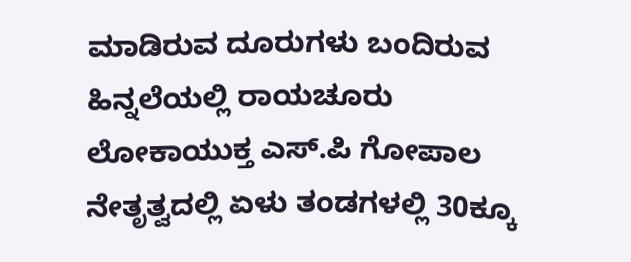ಮಾಡಿರುವ ದೂರುಗಳು ಬಂದಿರುವ ಹಿನ್ನಲೆಯಲ್ಲಿ ರಾಯಚೂರು ಲೋಕಾಯುಕ್ತ ಎಸ್.ಪಿ ಗೋಪಾಲ ನೇತೃತ್ವದಲ್ಲಿ ಏಳು ತಂಡಗಳಲ್ಲಿ 30ಕ್ಕೂ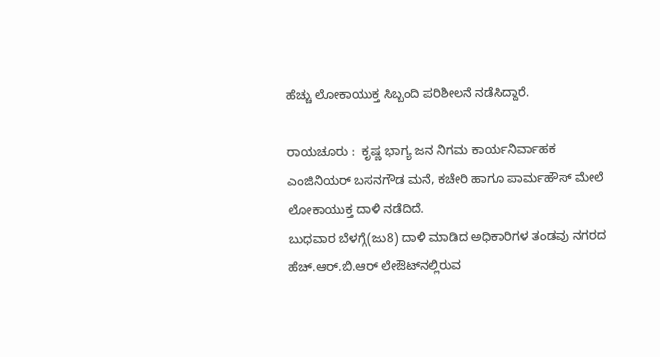ಹೆಚ್ಚು ಲೋಕಾಯುಕ್ತ ಸಿಬ್ಬಂದಿ ಪರಿಶೀಲನೆ ನಡೆಸಿದ್ದಾರೆ.

ರಾಯಚೂರು :  ಕೃಷ್ಣ ಭಾಗ್ಯ ಜನ ನಿಗಮ ಕಾರ್ಯನಿರ್ವಾಹಕ ಎಂಜಿನಿಯರ್‌ ಬಸನಗೌಡ ಮನೆ, ಕಚೇರಿ ಹಾಗೂ ಪಾರ್ಮಹೌಸ್‌ ಮೇಲೆ ಲೋಕಾಯುಕ್ತ ದಾಳಿ ನಡೆದಿದೆ.
ಬುಧವಾರ ಬೆಳಗ್ಗೆ(ಜು8) ದಾಳಿ ಮಾಡಿದ ಅಧಿಕಾರಿಗಳ ತಂಡವು ನಗರದ ಹೆಚ್.ಆರ್.ಬಿ.ಆರ್ ಲೇಔಟ್‌ನಲ್ಲಿರುವ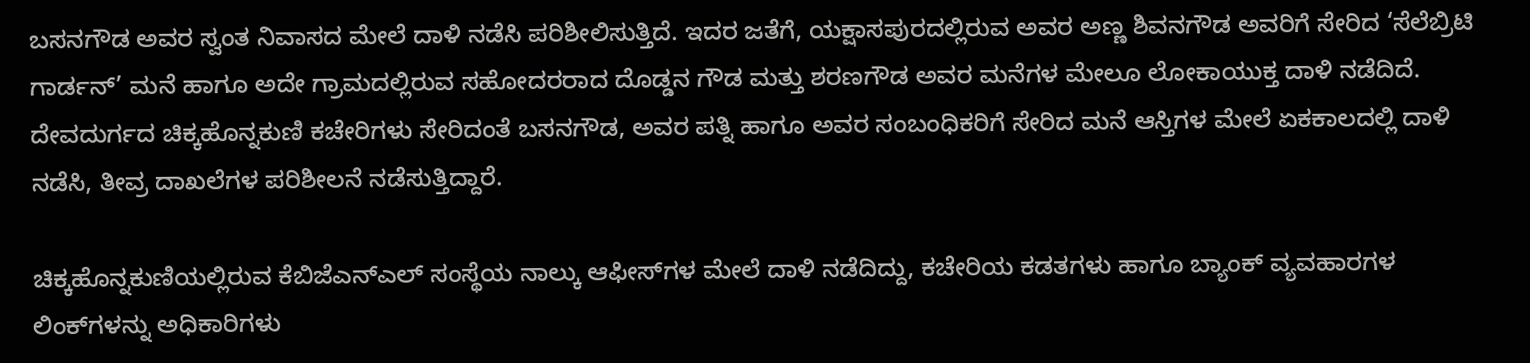ಬಸನಗೌಡ ಅವರ ಸ್ವಂತ ನಿವಾಸದ ಮೇಲೆ ದಾಳಿ ನಡೆಸಿ ಪರಿಶೀಲಿಸುತ್ತಿದೆ. ಇದರ ಜತೆಗೆ, ಯಕ್ಷಾಸಪುರದಲ್ಲಿರುವ ಅವರ ಅಣ್ಣ ಶಿವನಗೌಡ ಅವರಿಗೆ ಸೇರಿದ ‘ಸೆಲೆಬ್ರಿಟಿ ಗಾರ್ಡನ್’ ಮನೆ ಹಾಗೂ ಅದೇ ಗ್ರಾಮದಲ್ಲಿರುವ ಸಹೋದರರಾದ ದೊಡ್ಡನ ಗೌಡ ಮತ್ತು ಶರಣಗೌಡ ಅವರ ಮನೆಗಳ ಮೇಲೂ ಲೋಕಾಯುಕ್ತ ದಾಳಿ ನಡೆದಿದೆ.
ದೇವದುರ್ಗದ ಚಿಕ್ಕಹೊನ್ನಕುಣಿ ಕಚೇರಿಗಳು ಸೇರಿದಂತೆ ಬಸನಗೌಡ, ಅವರ ಪತ್ನಿ ಹಾಗೂ ಅವರ ಸಂಬಂಧಿಕರಿಗೆ ಸೇರಿದ ಮನೆ ಆಸ್ತಿಗಳ ಮೇಲೆ ಏಕಕಾಲದಲ್ಲಿ ದಾಳಿ ನಡೆಸಿ, ತೀವ್ರ ದಾಖಲೆಗಳ ಪರಿಶೀಲನೆ ನಡೆಸುತ್ತಿದ್ದಾರೆ.

ಚಿಕ್ಕಹೊನ್ನಕುಣಿಯಲ್ಲಿರುವ ಕೆಬಿಜೆಎನ್‌ಎಲ್ ಸಂಸ್ಥೆಯ ನಾಲ್ಕು ಆಫೀಸ್‌ಗಳ ಮೇಲೆ ದಾಳಿ ನಡೆದಿದ್ದು, ಕಚೇರಿಯ ಕಡತಗಳು ಹಾಗೂ ಬ್ಯಾಂಕ್ ವ್ಯವಹಾರಗಳ ಲಿಂಕ್‌ಗಳನ್ನು ಅಧಿಕಾರಿಗಳು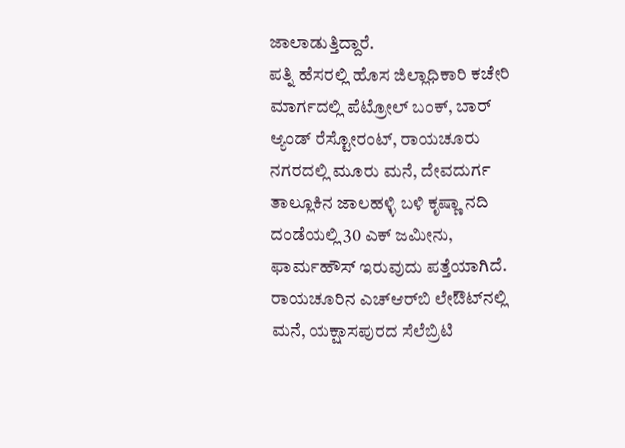ಜಾಲಾಡುತ್ತಿದ್ದಾರೆ.
ಪತ್ನಿ ಹೆಸರಲ್ಲಿ ಹೊಸ ಜಿಲ್ಲಾಧಿಕಾರಿ ಕಚೇರಿ ಮಾರ್ಗದಲ್ಲಿ ಪೆಟ್ರೋಲ್ ಬಂಕ್, ಬಾರ್ ಆ್ಯಂಡ್ ರೆಸ್ಟೋರಂಟ್, ರಾಯಚೂರು ನಗರದಲ್ಲಿ ಮೂರು ಮನೆ, ದೇವದುರ್ಗ ತಾಲ್ಲೂಕಿನ ಜಾಲಹಳ್ಳಿ ಬಳಿ ಕೃಷ್ಣಾ ನದಿ ದಂಡೆಯಲ್ಲಿ 30 ಎಕ್ ಜಮೀನು, ಫಾರ್ಮಹೌಸ್ ಇರುವುದು ಪತ್ತೆಯಾಗಿದೆ.
ರಾಯಚೂರಿನ ಎಚ್‌ಆರ್‌ಬಿ ಲೇಔಟ್‌ನಲ್ಲಿ ಮನೆ, ಯಕ್ಷಾಸಪುರದ ಸೆಲೆಬ್ರಿಟಿ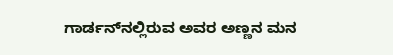ಗಾರ್ಡನ್‌ನಲ್ಲಿರುವ ಅವರ ಅಣ್ಣನ ಮನ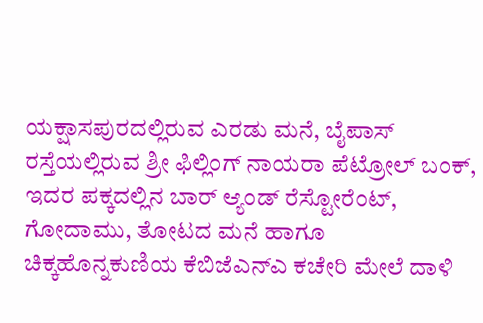ಯಕ್ಷಾಸಪುರದಲ್ಲಿರುವ ಎರಡು ಮನೆ, ಬೈಪಾಸ್ ರಸ್ತೆಯಲ್ಲಿರುವ ಶ್ರೀ ಫಿಲ್ಲಿಂಗ್ ನಾಯರಾ ಪೆಟ್ರೋಲ್ ಬಂಕ್, ಇದರ ಪಕ್ಕದಲ್ಲಿನ ಬಾ‌ರ್ ಆ್ಯಂಡ್ ರೆಸ್ಟೋರೆಂಟ್, ಗೋದಾಮು, ತೋಟದ ಮನೆ ಹಾಗೂ ಚಿಕ್ಕಹೊನ್ನಕುಣಿಯ ಕೆಬಿಜೆಎನ್ಎ ಕಚೇರಿ ಮೇಲೆ ದಾಳಿ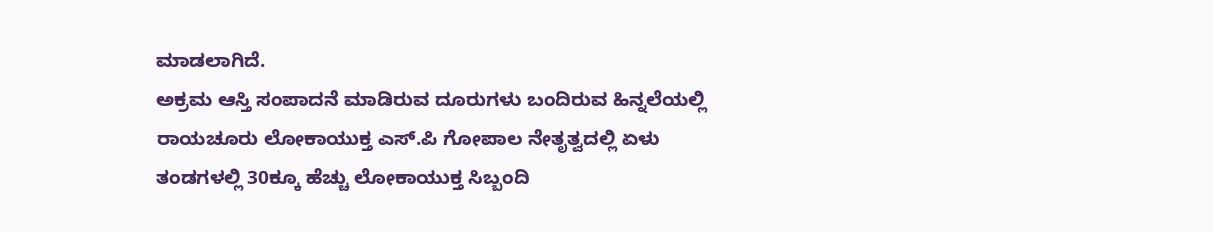ಮಾಡಲಾಗಿದೆ.
ಅಕ್ರಮ ಆಸ್ತಿ ಸಂಪಾದನೆ ಮಾಡಿರುವ ದೂರುಗಳು ಬಂದಿರುವ ಹಿನ್ನಲೆಯಲ್ಲಿ ರಾಯಚೂರು ಲೋಕಾಯುಕ್ತ ಎಸ್.ಪಿ ಗೋಪಾಲ ನೇತೃತ್ವದಲ್ಲಿ ಏಳು ತಂಡಗಳಲ್ಲಿ 30ಕ್ಕೂ ಹೆಚ್ಚು ಲೋಕಾಯುಕ್ತ ಸಿಬ್ಬಂದಿ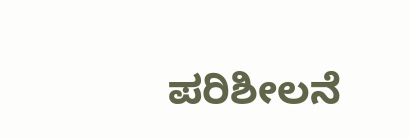ಪರಿಶೀಲನೆ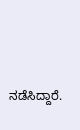ನಡೆಸಿದ್ದಾರೆ.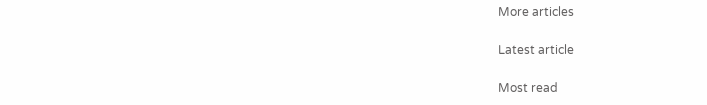More articles

Latest article

Most read